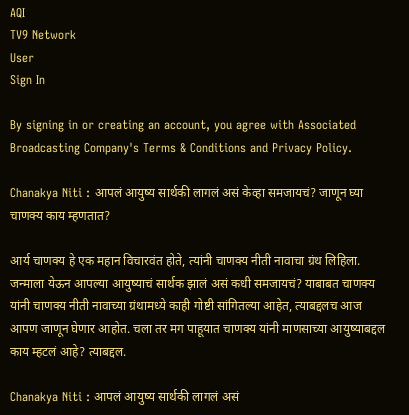AQI
TV9 Network
User
Sign In

By signing in or creating an account, you agree with Associated Broadcasting Company's Terms & Conditions and Privacy Policy.

Chanakya Niti : आपलं आयुष्य सार्थकी लागलं असं केव्हा समजायचं? जाणून घ्या चाणक्य काय म्हणतात?

आर्य चाणक्य हे एक महान विचारवंत होते, त्यांनी चाणक्य नीती नावाचा ग्रंथ लिहिला. जन्माला येऊन आपल्या आयुष्याचं सार्थक झालं असं कधी समजायचं? याबाबत चाणक्य यांनी चाणक्य नीती नावाच्या ग्रंथामध्ये काही गोष्टी सांगितल्या आहेत, त्याबद्दलच आज आपण जाणून घेणार आहोत. चला तर मग पाहूयात चाणक्य यांनी माणसाच्या आयुष्याबद्दल काय म्हटलं आहे? त्याबद्दल.

Chanakya Niti : आपलं आयुष्य सार्थकी लागलं असं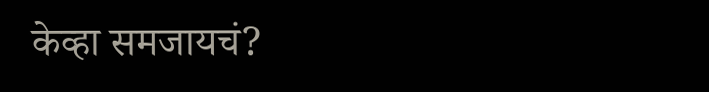केव्हा समजायचं?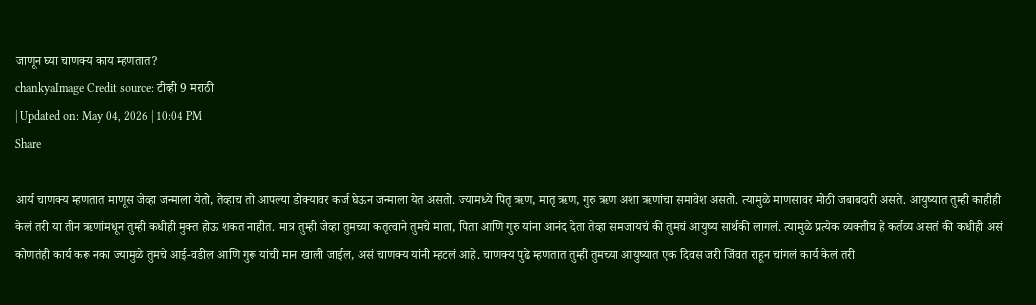जाणून घ्या चाणक्य काय म्हणतात?
chankyaImage Credit source: टीव्ही 9 मराठी
| Updated on: May 04, 2026 | 10:04 PM
Share

आर्य चाणक्य म्हणतात माणूस जेव्हा जन्माला येतो, तेव्हाच तो आपल्या डोक्यावर कर्ज घेऊन जन्माला येत असतो. ज्यामध्ये पितृ ऋण, मातृ ऋण, गुरु ऋण अशा ऋणांचा समावेश असतो. त्यामुळे माणसावर मोठी जबाबदारी असते. आयुष्यात तुम्ही काहीही केलं तरी या तीन ऋणांमधून तुम्ही कधीही मुक्त होऊ शकत नाहीत. मात्र तुम्ही जेव्हा तुमच्या कतृत्वाने तुमचे माता, पिता आणि गुरु यांना आनंद देता तेव्हा समजायचं की तुमचं आयुष्य सार्थकी लागलं. त्यामुळे प्रत्येक व्यक्तीच हे कर्तव्य असतं की कधीही असं कोणतंही कार्य करू नका ज्यामुळे तुमचे आई-वडील आणि गुरू यांची मान खाली जाईल, असं चाणक्य यांनी म्हटलं आहे. चाणक्य पुढे म्हणतात तुम्ही तुमच्या आयुष्यात एक दिवस जरी जिंवत राहून चांगलं कार्य केलं तरी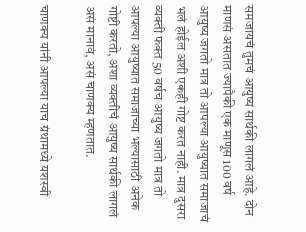समजायचं तुमचं आयुष्य सार्थकी लागलं आहे. दोन माणसं असतात ज्यापैकी एक माणूस 100 वर्ष आयुष्य जगतो मात्र तो आपल्या आयुष्यात समाजाचं भलं होईल अशी एकही गोष्ट करत नाही. मात्र दुसरा व्यक्ती फक्त 50 वर्षच आयुष्य जगतो मात्र तो आपल्या आयुष्यात समाजाच्या भल्यासाठी अनेक गोष्टी करतो, अशा व्यक्तीचं आयुष्य सार्थकी लागलं असं मानावं, असं चाणक्य म्हणतात.

चाणक्य यांनी आपल्या याच ग्रंथामध्ये यशस्वी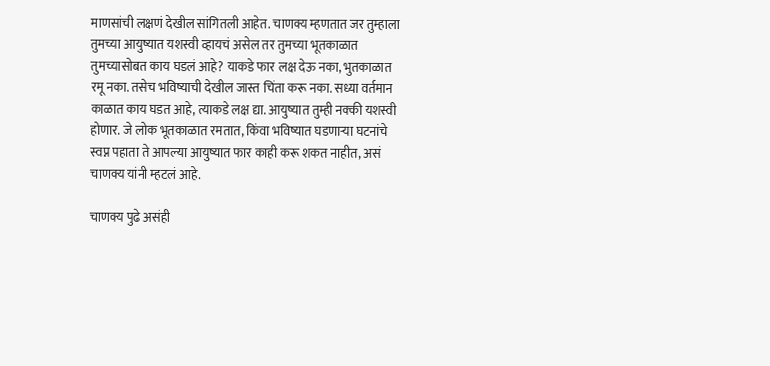माणसांची लक्षणं देखील सांगितली आहेत. चाणक्य म्हणतात जर तुम्हाला तुमच्या आयुष्यात यशस्वी व्हायचं असेल तर तुमच्या भूतकाळात तुमच्यासोबत काय घडलं आहे? याकडे फार लक्ष देऊ नका, भुतकाळात रमू नका. तसेच भविष्याची देखील जास्त चिंता करू नका. सध्या वर्तमान काळात काय घडत आहे, त्याकडे लक्ष द्या. आयुष्यात तुम्ही नक्की यशस्वी होणार. जे लोक भूतकाळात रमतात, किंवा भविष्यात घडणाऱ्या घटनांचे स्वप्न पहाता ते आपल्या आयुष्यात फार काही करू शकत नाहीत, असं चाणक्य यांनी म्हटलं आहे.

चाणक्य पुढे असंही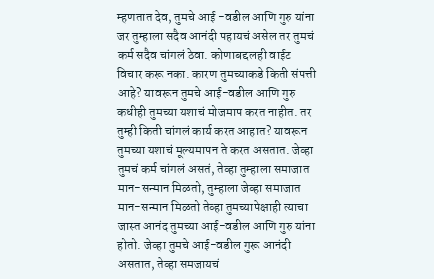म्हणतात देव, तुमचे आई -वडील आणि गुरु यांना जर तुम्हाला सदैव आनंदी पहायचं असेल तर तुमचं कर्म सदैव चांगलं ठेवा. कोणाबद्दलही वाईट विचार करू नका. कारण तुमच्याकडे किती संपत्ती आहे? यावरून तुमचे आई-वडील आणि गुरु कधीही तुमच्या यशाचं मोजमाप करत नाहीत. तर तुम्ही किती चांगलं कार्य करत आहात? यावरून तुमच्या यशाचं मूल्यमापन ते करत असतात. जेव्हा तुमचं कर्म चांगलं असतं, तेव्हा तुम्हाला समाजात मान-सन्मान मिळतो, तुम्हाला जेव्हा समाजात मान-सन्मान मिळतो तेव्हा तुमच्यापेक्षाही त्याचा जास्त आनंद तुमच्या आई-वडील आणि गुरु यांना होतो. जेव्हा तुमचे आई-वडील गुरू आनंदी असतात, तेव्हा समजायचं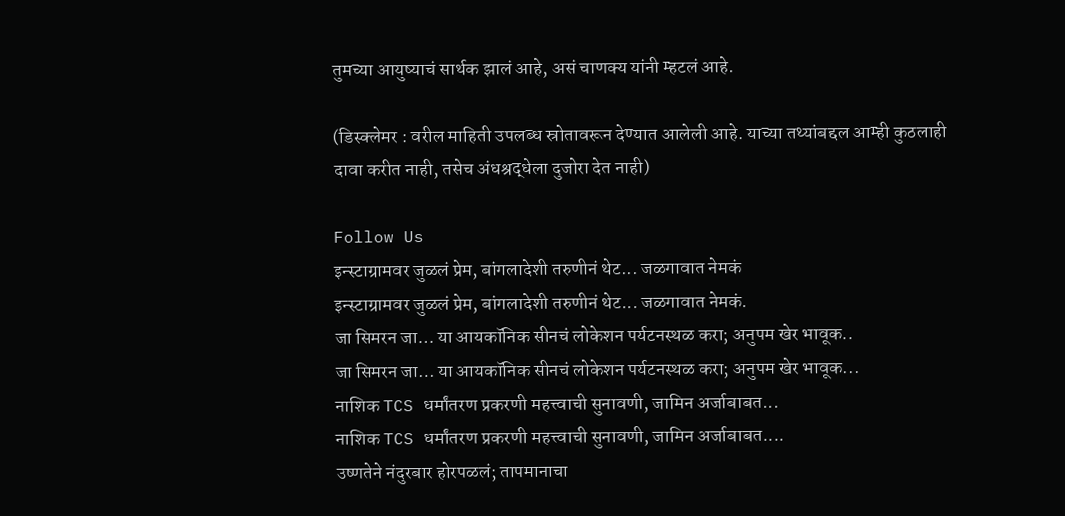तुमच्या आयुष्याचं सार्थक झालं आहे, असं चाणक्य यांनी म्हटलं आहे.

(डिस्क्लेमर : वरील माहिती उपलब्ध स्रोतावरून देण्यात आलेली आहे. याच्या तथ्यांबद्दल आम्ही कुठलाही दावा करीत नाही, तसेच अंधश्रद्धेला दुजोरा देत नाही)

Follow Us
इन्स्टाग्रामवर जुळलं प्रेम, बांगलादेशी तरुणीनं थेट... जळगावात नेमकं
इन्स्टाग्रामवर जुळलं प्रेम, बांगलादेशी तरुणीनं थेट... जळगावात नेमकं.
जा सिमरन जा… या आयकॉनिक सीनचं लोकेशन पर्यटनस्थळ करा; अनुपम खेर भावूक..
जा सिमरन जा… या आयकॉनिक सीनचं लोकेशन पर्यटनस्थळ करा; अनुपम खेर भावूक...
नाशिक TCS धर्मांतरण प्रकरणी महत्त्वाची सुनावणी, जामिन अर्जाबाबत...
नाशिक TCS धर्मांतरण प्रकरणी महत्त्वाची सुनावणी, जामिन अर्जाबाबत....
उष्णतेने नंदुरबार होरपळलं; तापमानाचा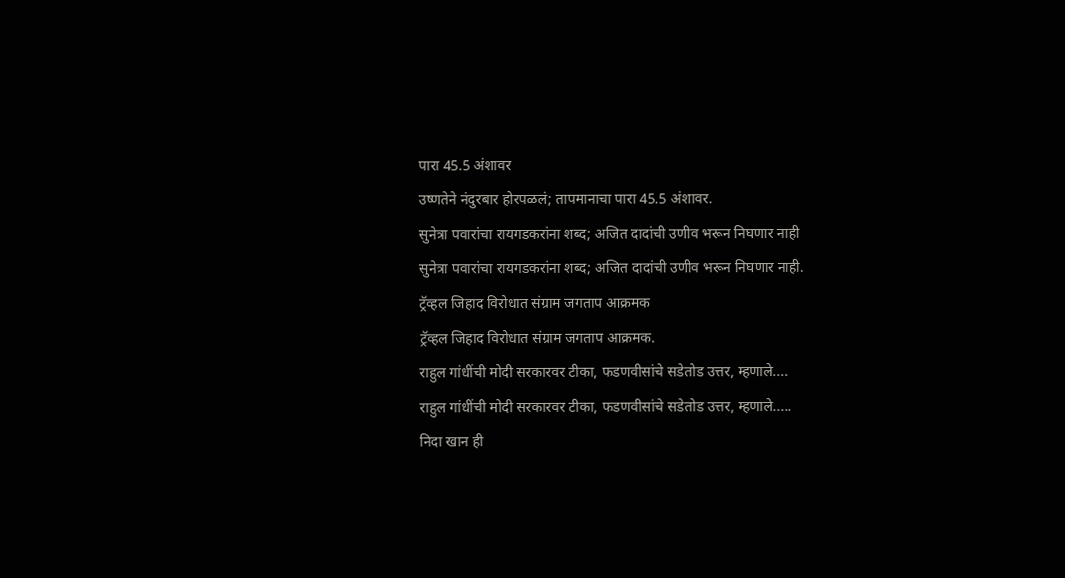पारा 45.5 अंशावर
उष्णतेने नंदुरबार होरपळलं; तापमानाचा पारा 45.5 अंशावर.
सुनेत्रा पवारांचा रायगडकरांना शब्द; अजित दादांची उणीव भरून निघणार नाही
सुनेत्रा पवारांचा रायगडकरांना शब्द; अजित दादांची उणीव भरून निघणार नाही.
ट्रॅव्हल जिहाद विरोधात संग्राम जगताप आक्रमक
ट्रॅव्हल जिहाद विरोधात संग्राम जगताप आक्रमक.
राहुल गांधींची मोदी सरकारवर टीका, फडणवीसांचे सडेतोड उत्तर, म्हणाले....
राहुल गांधींची मोदी सरकारवर टीका, फडणवीसांचे सडेतोड उत्तर, म्हणाले.....
निदा खान ही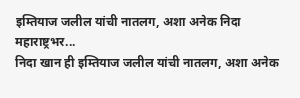इम्तियाज जलील यांची नातलग, अशा अनेक निदा महाराष्ट्रभर...
निदा खान ही इम्तियाज जलील यांची नातलग, अशा अनेक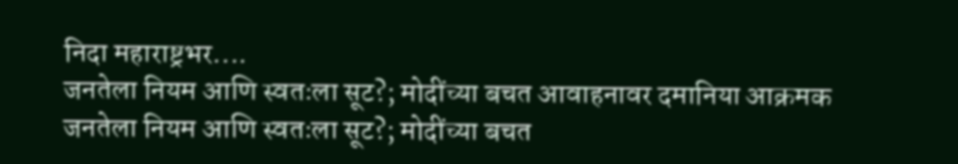निदा महाराष्ट्रभर....
जनतेला नियम आणि स्वतःला सूट?; मोदींच्या बचत आवाहनावर दमानिया आक्रमक
जनतेला नियम आणि स्वतःला सूट?; मोदींच्या बचत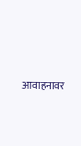आवाहनावर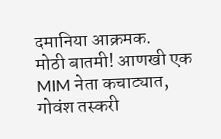दमानिया आक्रमक.
मोठी बातमी! आणखी एक MIM नेता कचाट्यात, गोवंश तस्करी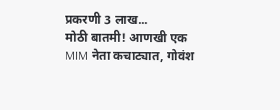प्रकरणी 3 लाख...
मोठी बातमी! आणखी एक MIM नेता कचाट्यात, गोवंश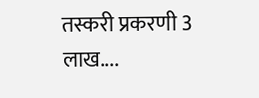तस्करी प्रकरणी 3 लाख....